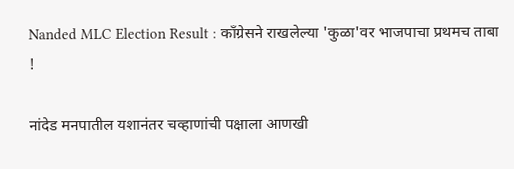Nanded MLC Election Result : काँग्रेसने राखलेल्या 'कुळा'वर भाजपाचा प्रथमच ताबा !

नांदेड मनपातील यशानंतर चव्हाणांची पक्षाला आणखी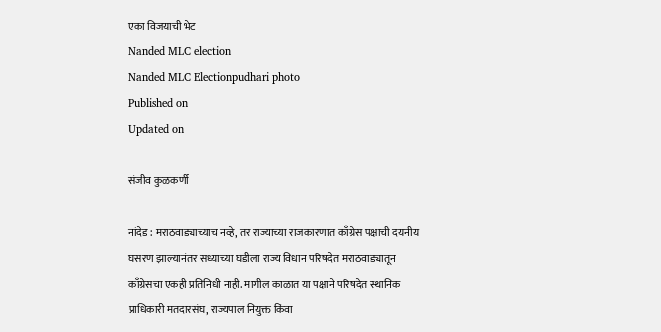एका विजयाची भेट
Nanded MLC election
Nanded MLC Electionpudhari photo
Published on
Updated on

संजीव कुळकर्णी

नांदेड : मराठवाड्याच्याच नव्हे, तर राज्याच्या राजकारणात काँग्रेस पक्षाची दयनीय घसरण झाल्यानंतर सध्याच्या घडीला राज्य विधान परिषदेत मराठवाड्यातून काँग्रेसचा एकही प्रतिनिधी नाही. मागील काळात या पक्षाने परिषदेत स्थानिक प्राधिकारी मतदारसंघ, राज्यपाल नियुक्त किंवा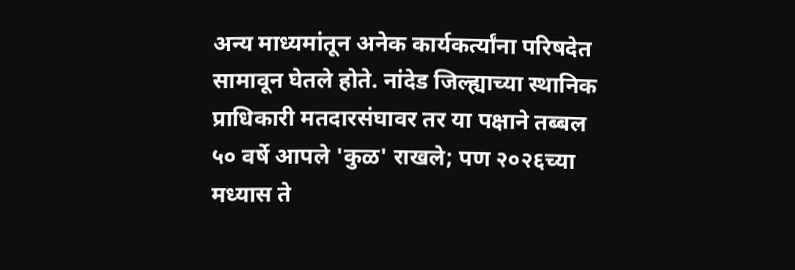अन्य माध्यमांतून अनेक कार्यकर्त्यांना परिषदेत सामावून घेतले होते. नांदेड जिल्ह्याच्या स्थानिक प्राधिकारी मतदारसंघावर तर या पक्षाने तब्बल ५० वर्षे आपले 'कुळ' राखले; पण २०२६च्या मध्यास ते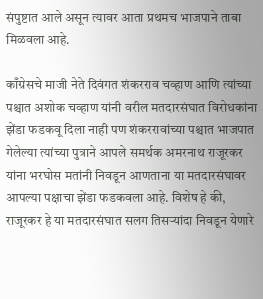संपुष्टात आले असून त्यावर आता प्रथमच भाजपाने ताबा मिळवला आहे.

काँग्रेसचे माजी नेते दिवंगत शंकरराव चव्हाण आणि त्यांच्या पश्चात अशोक चव्हाण यांनी वरील मतदारसंघात विरोधकांना झेंडा फडकवू दिला नाही पण शंकररावांच्या पश्चात भाजपात गेलेल्या त्यांच्या पुत्राने आपले समर्थक अमरनाथ राजूरकर यांना भरघोस मतांनी निवडून आणताना या मतदारसंघावर आपल्या पक्षाचा झेंडा फडकवला आहे. विशेष हे की, राजूरकर हे या मतदारसंघात सलग तिसऱ्यांदा निवडून येणारे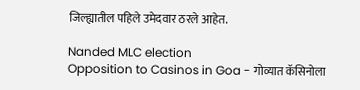जिल्ह्यातील पहिले उमेदवार ठरले आहेत.

Nanded MLC election
Opposition to Casinos in Goa - गोव्यात कॅसिनोला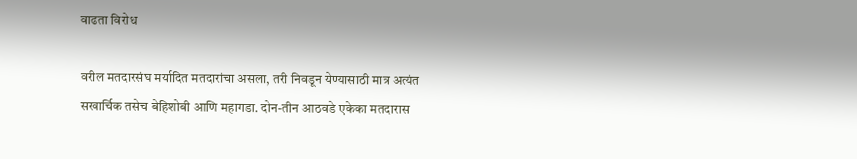वाढता विरोध

वरील मतदारसंघ मर्यादित मतदारांचा असला, तरी निवडून येण्यासाठी मात्र अत्यंत सखार्चिक तसेच बेहिशोबी आणि महागडा. दोन-तीन आठवडे एकेका मतदारास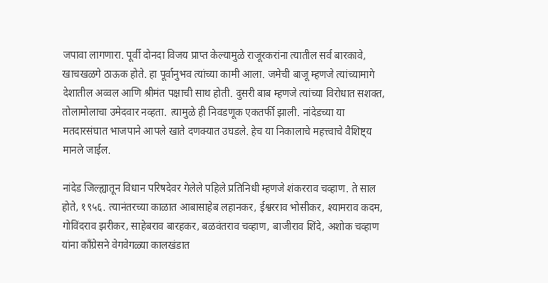जपावा लागणारा. पूर्वी दोनदा विजय प्राप्त केल्यामुळे राजूरकरांना त्यातील सर्व बारकावे, खाचखळगे ठाऊक होते. हा पूर्वानुभव त्यांच्या कामी आला. जमेची बाजू म्हणजे त्यांच्यामागे देशातील अव्वल आणि श्रीमंत पक्षाची साथ होती. दुसरी बाब म्हणजे त्यांच्या विरोधात सशक्त, तोलामोलाचा उमेदवार नव्हता. त्यामुळे ही निवडणूक एकतर्फी झाली. नांदेडच्या या मतदारसंघात भाजपाने आपले खाते दणक्यात उघडले. हेच या निकालाचे महत्त्वाचे वैशिष्ट्य मानले जाईल.

नांदेड जिल्ह्यातून विधान परिषदेवर गेलेले पहिले प्रतिनिधी म्हणजे शंकरराव चव्हाण. ते साल होते, १९५६. त्यानंतरच्या काळात आबासाहेब लहानकर, ईश्वरराव भोसीकर, श्यामराव कदम, गोविंदराव झरीकर, साहेबराव बारहकर, बळवंतराव चव्हाण, बाजीराव शिंदे, अशोक चव्हाण यांना काँग्रेसने वेगवेगळ्या कालखंडात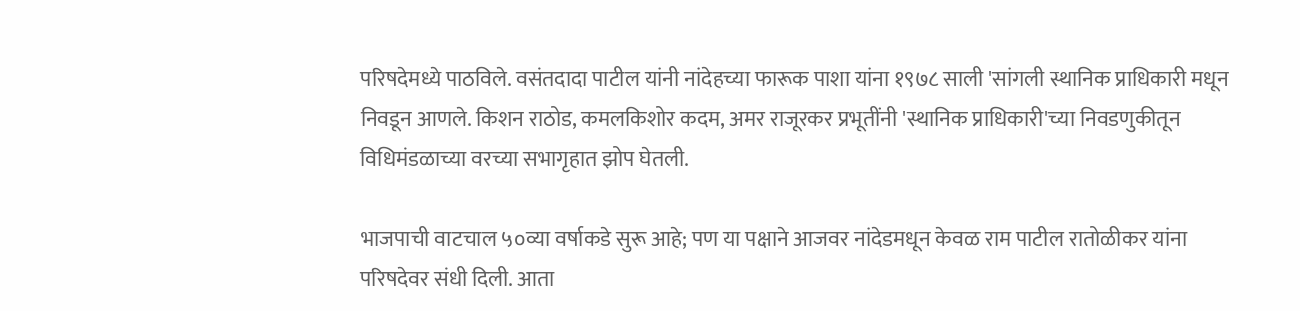परिषदेमध्ये पाठविले. वसंतदादा पाटील यांनी नांदेहच्या फारूक पाशा यांना १९७८ साली 'सांगली स्थानिक प्राधिकारी मधून निवडून आणले. किशन राठोड, कमलकिशोर कदम, अमर राजूरकर प्रभूतींनी 'स्थानिक प्राधिकारी'च्या निवडणुकीतून विधिमंडळाच्या वरच्या सभागृहात झोप घेतली.

भाजपाची वाटचाल ५०व्या वर्षाकडे सुरू आहे; पण या पक्षाने आजवर नांदेडमधून केवळ राम पाटील रातोळीकर यांना परिषदेवर संधी दिली. आता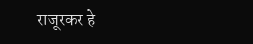राजूरकर हे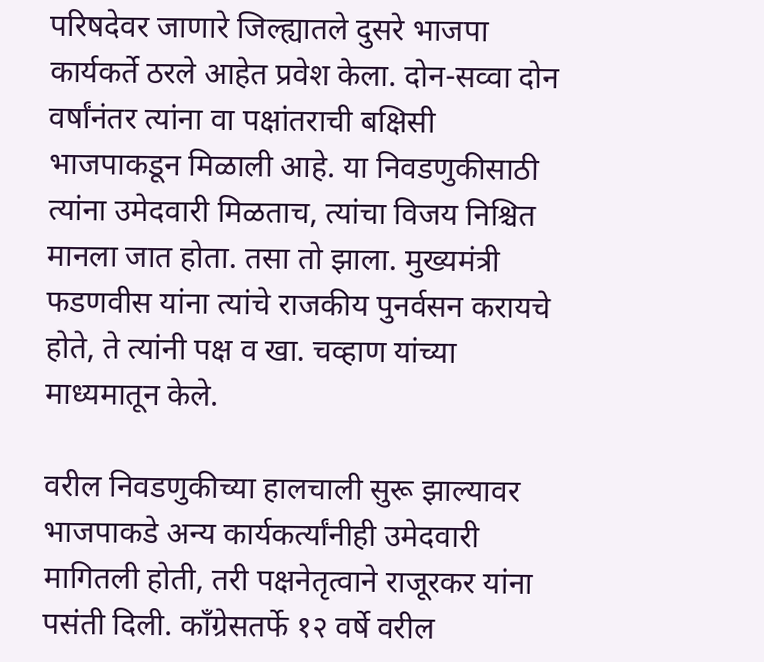परिषदेवर जाणारे जिल्ह्यातले दुसरे भाजपा कार्यकर्ते ठरले आहेत प्रवेश केला. दोन-सव्वा दोन वर्षांनंतर त्यांना वा पक्षांतराची बक्षिसी भाजपाकडून मिळाली आहे. या निवडणुकीसाठी त्यांना उमेदवारी मिळताच, त्यांचा विजय निश्चित मानला जात होता. तसा तो झाला. मुख्यमंत्री फडणवीस यांना त्यांचे राजकीय पुनर्वसन करायचे होते, ते त्यांनी पक्ष व खा. चव्हाण यांच्या माध्यमातून केले.

वरील निवडणुकीच्या हालचाली सुरू झाल्यावर भाजपाकडे अन्य कार्यकर्त्यांनीही उमेद‌वारी मागितली होती, तरी पक्षनेतृत्वाने राजूरकर यांना पसंती दिली. काँग्रेसतर्फे १२ वर्षे वरील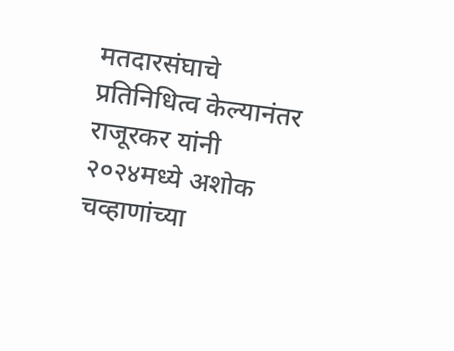मतदारसंघाचे प्रतिनिधित्व केल्यानंतर राजूरकर यांनी २०२४मध्ये अशोक चव्हाणांच्या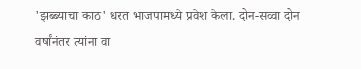'झब्ब्याचा काठ' धरत भाजपामध्ये प्रवेश केला. दोन-सव्वा दोन वर्षांनंतर त्यांना वा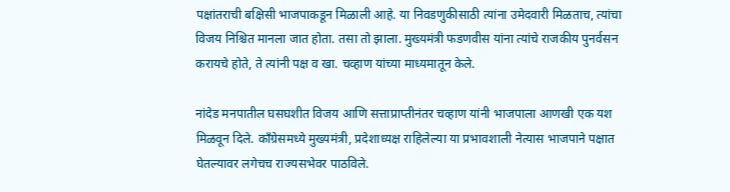पक्षांतराची बक्षिसी भाजपाकडून मिळाली आहे. या निवडणुकीसाठी त्यांना उमेदवारी मिळताच, त्यांचा विजय निश्चित मानला जात होता. तसा तो झाला. मुख्यमंत्री फडणवीस यांना त्यांचे राजकीय पुनर्वसन करायचे होते, ते त्यांनी पक्ष व खा. चव्हाण यांच्या माध्यमातून केले.

नांदेड मनपातील घसघशीत विजय आणि सत्ताप्राप्तीनंतर चव्हाण यांनी भाजपाला आणखी एक यश मिळवून दिले. काँग्रेसमध्ये मुख्यमंत्री, प्रदेशाध्यक्ष राहिलेल्या या प्रभावशाली नेत्यास भाजपाने पक्षात घेतल्यावर लगेचच राज्यसभेवर पाठविले.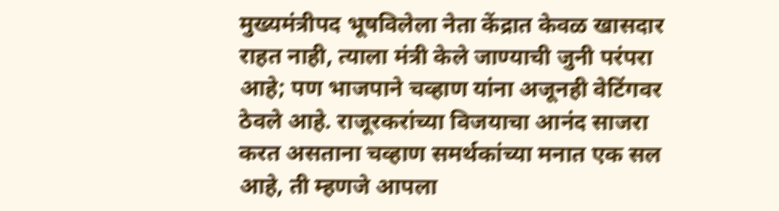मुख्यमंत्रीपद भूषविलेला नेता केंद्रात केवळ खासदार राहत नाही, त्याला मंत्री केले जाण्याची जुनी परंपरा आहे; पण भाजपाने चव्हाण यांना अजूनही वेटिंगवर ठेवले आहे. राजूरकरांच्या विजयाचा आनंद साजरा करत असताना चव्हाण समर्थकांच्या मनात एक सल आहे, ती म्हणजे आपला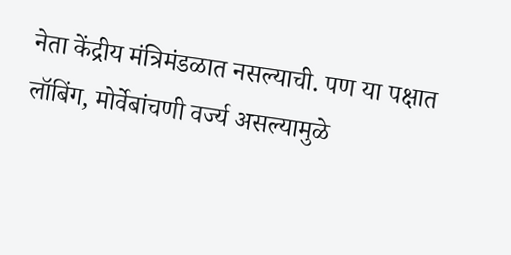नेता केंद्रीय मंत्रिमंडळात नसल्याची. पण या पक्षात लॉबिंग, मोर्वेबांचणी वर्ज्य असल्यामुळे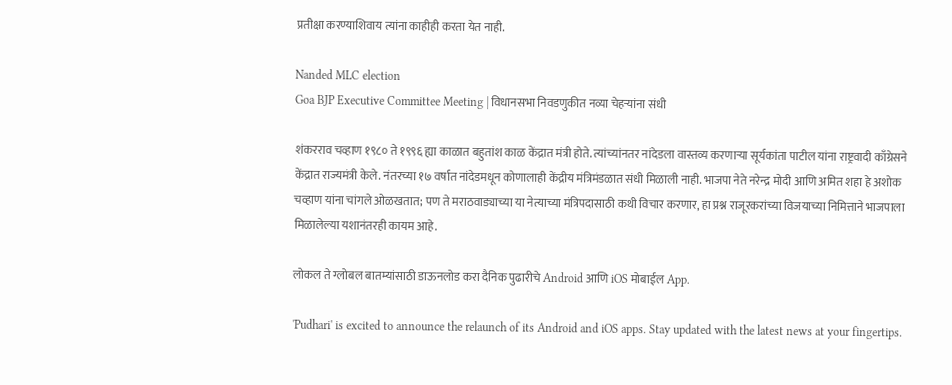प्रतीक्षा करण्याशिवाय त्यांना काहीही करता येत नाही.

Nanded MLC election
Goa BJP Executive Committee Meeting | विधानसभा निवडणुकीत नव्या चेहऱ्यांना संधी

शंकरराव चव्हाण १९८० ते १९९६ ह्या काळात बहुतांश काळ केंद्रात मंत्री होते. त्यांच्यांनतर नांदेडला वास्तव्य करणाऱ्या सूर्यकांता पाटील यांना राष्ट्र‌वादी काँग्रेसने केंद्रात राज्यमंत्री केले. नंतरच्या १७ वर्षात नांदेडमधून कोणालाही केंद्रीय मंत्रिमंडळात संधी मिळाली नाही. भाजपा नेते नरेन्द्र मोदी आणि अमित शहा हे अशोक चव्हाण यांना चांगले ओळखतात; पण ते मराठवाड्याच्या या नेत्याच्या मंत्रिपदासाठी कथी विचार करणार, हा प्रश्न राजूरकरांच्या विजयाच्या निमित्ताने भाजपाला मिळालेल्या यशानंतरही कायम आहे.

लोकल ते ग्लोबल बातम्यांसाठी डाऊनलोड करा दैनिक पुढारीचे Android आणि iOS मोबाईल App.

'Pudhari' is excited to announce the relaunch of its Android and iOS apps. Stay updated with the latest news at your fingertips.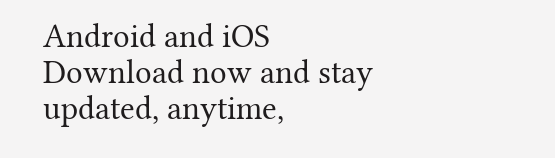Android and iOS Download now and stay updated, anytime,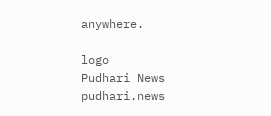anywhere.

logo
Pudhari News
pudhari.news